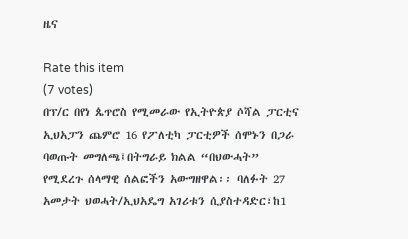ዜና

Rate this item
(7 votes)
በፕ/ር በየነ ጴጥሮስ የሚመራው የኢትዮጵያ ሶሻል ፓርቲና ኢህአፓን ጨምሮ 16 የፖለቲካ ፓርቲዎች ሰሞኑን በጋራ ባወጡት መግለጫ፤በትግራይ ክልል “በህውሓት” የሚደረጉ ሰላማዊ ሰልፎችን አውግዘዋል፡፡ ባለፉት 27 አመታት ህወሓት/ኢህአዴግ አገሪቱን ሲያስተዳድር፣ከ1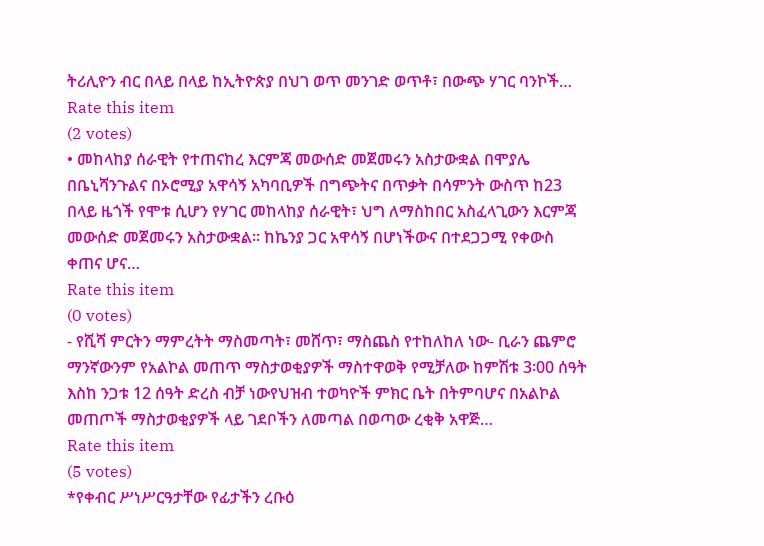ትሪሊዮን ብር በላይ በላይ ከኢትዮጵያ በህገ ወጥ መንገድ ወጥቶ፣ በውጭ ሃገር ባንኮች…
Rate this item
(2 votes)
• መከላከያ ሰራዊት የተጠናከረ እርምጃ መውሰድ መጀመሩን አስታውቋል በሞያሌ በቤኒሻንጉልና በኦሮሚያ አዋሳኝ አካባቢዎች በግጭትና በጥቃት በሳምንት ውስጥ ከ23 በላይ ዜጎች የሞቱ ሲሆን የሃገር መከላከያ ሰራዊት፣ ህግ ለማስከበር አስፈላጊውን እርምጃ መውሰድ መጀመሩን አስታውቋል፡፡ ከኬንያ ጋር አዋሳኝ በሆነችውና በተደጋጋሚ የቀውስ ቀጠና ሆና…
Rate this item
(0 votes)
- የሺሻ ምርትን ማምረትት ማስመጣት፣ መሸጥ፣ ማስጨስ የተከለከለ ነው- ቢራን ጨምሮ ማንኛውንም የአልኮል መጠጥ ማስታወቂያዎች ማስተዋወቅ የሚቻለው ከምሽቱ 3፡00 ሰዓት እስከ ንጋቱ 12 ሰዓት ድረስ ብቻ ነውየህዝብ ተወካዮች ምክር ቤት በትምባሆና በአልኮል መጠጦች ማስታወቂያዎች ላይ ገደቦችን ለመጣል በወጣው ረቂቅ አዋጅ…
Rate this item
(5 votes)
*የቀብር ሥነሥርዓታቸው የፊታችን ረቡዕ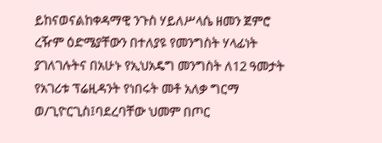ይከናወናልከቀዳማዊ ንጉስ ሃይለሥላሴ ዘመን ጀምሮ ረዥም ዕድሜያቸውን በተለያዩ የመንግስት ሃላፊነት ያገለገሉትና በአሁኑ የኢህአዴግ መንግስት ለ12 ዓመታት የአገሪቱ ፕሬዚዳንት የነበሩት መቶ አለቃ ግርማ ወ/ጊዮርጊስ፤ባደረባቸው ህመም በጦር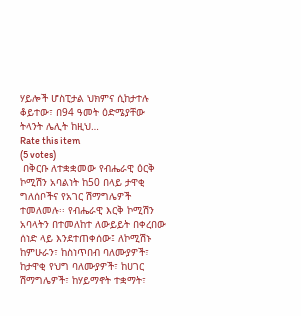ሃይሎች ሆስፒታል ህክምና ሲከታተሉ ቆይተው፣ በ94 ዓመት ዕድሜያቸው ትላንት ሌሊት ከዚህ…
Rate this item
(5 votes)
 በቅርቡ ለተቋቋመው የብሔራዊ ዕርቅ ኮሚሽን አባልነት ከ50 በላይ ታዋቂ ግለሰቦችና የአገር ሽማግሌዎች ተመለመሉ፡፡ የብሔራዊ እርቅ ኮሚሽን አባላትን በተመለከተ ለውይይት በቀረበው ሰነድ ላይ እንደተጠቀሰው፤ ለኮሚሽኑ ከምሁራን፣ ከስነጥበብ ባለሙያዎች፣ ከታዋቂ የህግ ባለሙያዎች፣ ከሀገር ሽማግሌዎች፣ ከሃይማኖት ተቋማት፣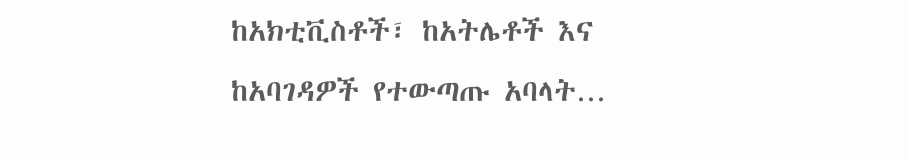ከአክቲቪስቶች፣ ከአትሌቶች እና ከአባገዳዎች የተውጣጡ አባላት…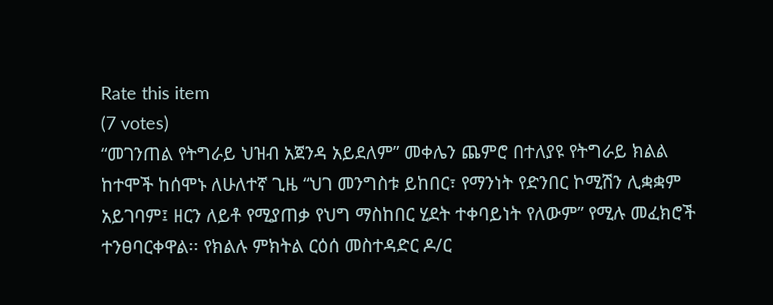Rate this item
(7 votes)
“መገንጠል የትግራይ ህዝብ አጀንዳ አይደለም” መቀሌን ጨምሮ በተለያዩ የትግራይ ክልል ከተሞች ከሰሞኑ ለሁለተኛ ጊዜ “ህገ መንግስቱ ይከበር፣ የማንነት የድንበር ኮሚሽን ሊቋቋም አይገባም፤ ዘርን ለይቶ የሚያጠቃ የህግ ማስከበር ሂደት ተቀባይነት የለውም” የሚሉ መፈክሮች ተንፀባርቀዋል፡፡ የክልሉ ምክትል ርዕሰ መስተዳድር ዶ/ር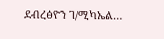ደብረፅዮን ገ/ሚካኤል…